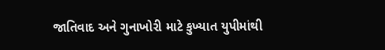જાતિવાદ અને ગુનાખોરી માટે કુખ્યાત યુપીમાંથી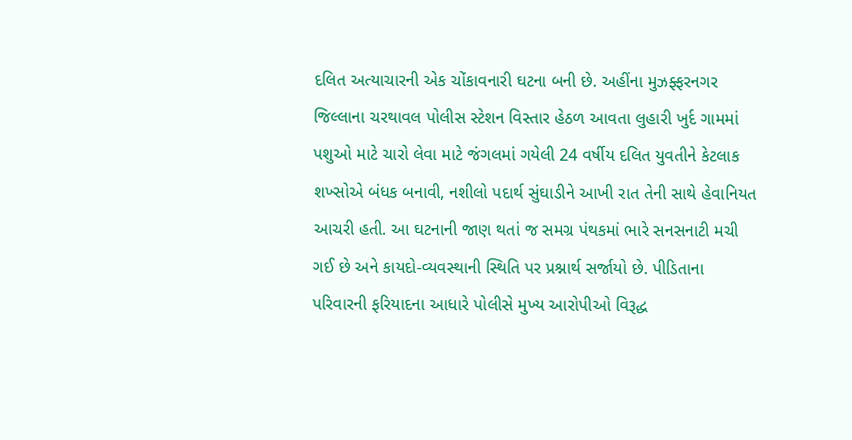દલિત અત્યાચારની એક ચોંકાવનારી ઘટના બની છે. અહીંના મુઝફ્ફરનગર જિલ્લાના ચરથાવલ પોલીસ સ્ટેશન વિસ્તાર હેઠળ આવતા લુહારી ખુર્દ ગામમાં પશુઓ માટે ચારો લેવા માટે જંગલમાં ગયેલી 24 વર્ષીય દલિત યુવતીને કેટલાક શખ્સોએ બંધક બનાવી, નશીલો પદાર્થ સુંઘાડીને આખી રાત તેની સાથે હેવાનિયત આચરી હતી. આ ઘટનાની જાણ થતાં જ સમગ્ર પંથકમાં ભારે સનસનાટી મચી ગઈ છે અને કાયદો-વ્યવસ્થાની સ્થિતિ પર પ્રશ્નાર્થ સર્જાયો છે. પીડિતાના પરિવારની ફરિયાદના આધારે પોલીસે મુખ્ય આરોપીઓ વિરૂદ્ધ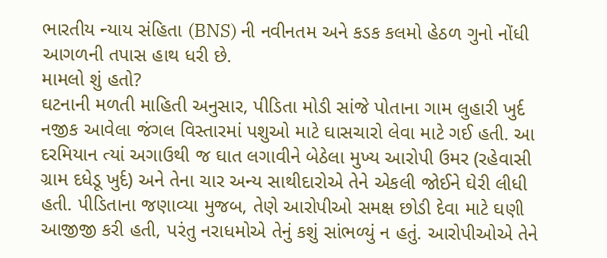ભારતીય ન્યાય સંહિતા (BNS) ની નવીનતમ અને કડક કલમો હેઠળ ગુનો નોંધી આગળની તપાસ હાથ ધરી છે.
મામલો શું હતો?
ઘટનાની મળતી માહિતી અનુસાર, પીડિતા મોડી સાંજે પોતાના ગામ લુહારી ખુર્દ નજીક આવેલા જંગલ વિસ્તારમાં પશુઓ માટે ઘાસચારો લેવા માટે ગઈ હતી. આ દરમિયાન ત્યાં અગાઉથી જ ઘાત લગાવીને બેઠેલા મુખ્ય આરોપી ઉમર (રહેવાસી ગ્રામ દધેડૂ ખુર્દ) અને તેના ચાર અન્ય સાથીદારોએ તેને એકલી જોઈને ઘેરી લીધી હતી. પીડિતાના જણાવ્યા મુજબ, તેણે આરોપીઓ સમક્ષ છોડી દેવા માટે ઘણી આજીજી કરી હતી, પરંતુ નરાધમોએ તેનું કશું સાંભળ્યું ન હતું. આરોપીઓએ તેને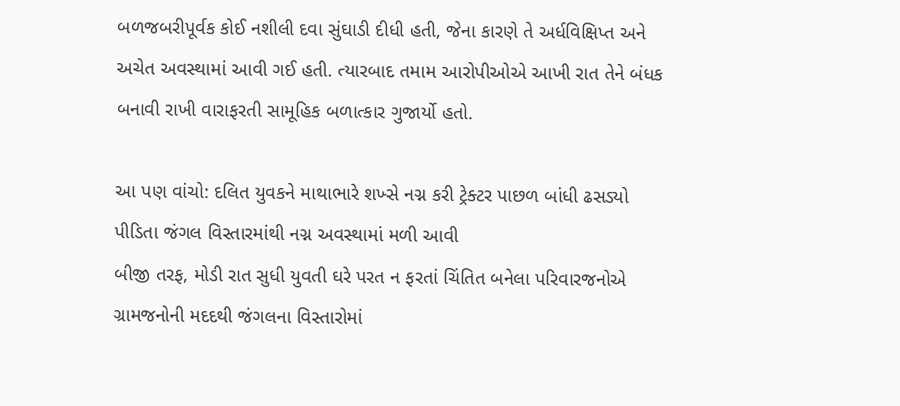બળજબરીપૂર્વક કોઈ નશીલી દવા સુંઘાડી દીધી હતી, જેના કારણે તે અર્ધવિક્ષિપ્ત અને અચેત અવસ્થામાં આવી ગઈ હતી. ત્યારબાદ તમામ આરોપીઓએ આખી રાત તેને બંધક બનાવી રાખી વારાફરતી સામૂહિક બળાત્કાર ગુજાર્યો હતો.

આ પણ વાંચો: દલિત યુવકને માથાભારે શખ્સે નગ્ન કરી ટ્રેક્ટર પાછળ બાંધી ઢસડ્યો
પીડિતા જંગલ વિસ્તારમાંથી નગ્ન અવસ્થામાં મળી આવી
બીજી તરફ, મોડી રાત સુધી યુવતી ઘરે પરત ન ફરતાં ચિંતિત બનેલા પરિવારજનોએ ગ્રામજનોની મદદથી જંગલના વિસ્તારોમાં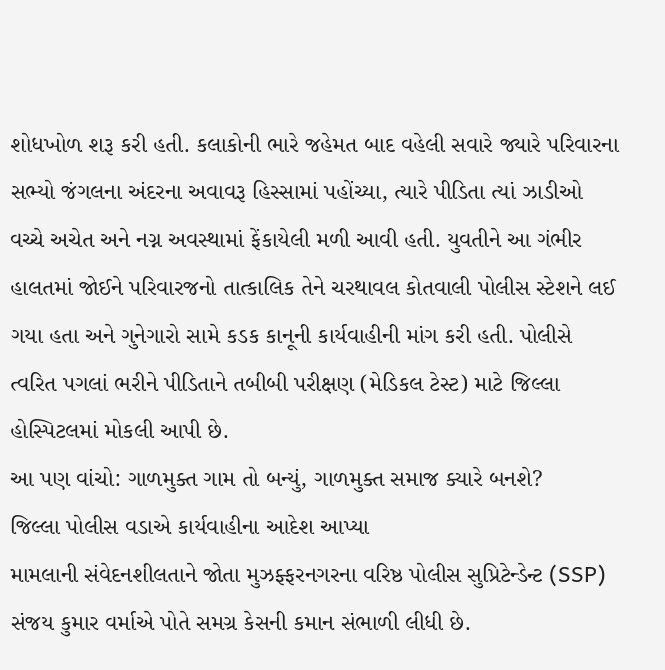શોધખોળ શરૂ કરી હતી. કલાકોની ભારે જહેમત બાદ વહેલી સવારે જ્યારે પરિવારના સભ્યો જંગલના અંદરના અવાવરૂ હિસ્સામાં પહોંચ્યા, ત્યારે પીડિતા ત્યાં ઝાડીઓ વચ્ચે અચેત અને નગ્ન અવસ્થામાં ફેંકાયેલી મળી આવી હતી. યુવતીને આ ગંભીર હાલતમાં જોઈને પરિવારજનો તાત્કાલિક તેને ચરથાવલ કોતવાલી પોલીસ સ્ટેશને લઈ ગયા હતા અને ગુનેગારો સામે કડક કાનૂની કાર્યવાહીની માંગ કરી હતી. પોલીસે ત્વરિત પગલાં ભરીને પીડિતાને તબીબી પરીક્ષણ (મેડિકલ ટેસ્ટ) માટે જિલ્લા હોસ્પિટલમાં મોકલી આપી છે.
આ પણ વાંચો: ગાળમુક્ત ગામ તો બન્યું, ગાળમુક્ત સમાજ ક્યારે બનશે?
જિલ્લા પોલીસ વડાએ કાર્યવાહીના આદેશ આપ્યા
મામલાની સંવેદનશીલતાને જોતા મુઝફ્ફરનગરના વરિષ્ઠ પોલીસ સુપ્રિટેન્ડેન્ટ (SSP) સંજય કુમાર વર્માએ પોતે સમગ્ર કેસની કમાન સંભાળી લીધી છે.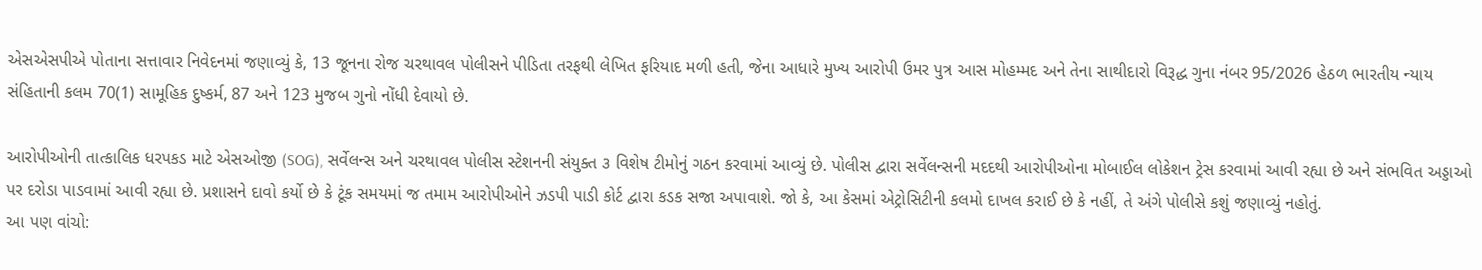એસએસપીએ પોતાના સત્તાવાર નિવેદનમાં જણાવ્યું કે, 13 જૂનના રોજ ચરથાવલ પોલીસને પીડિતા તરફથી લેખિત ફરિયાદ મળી હતી, જેના આધારે મુખ્ય આરોપી ઉમર પુત્ર આસ મોહમ્મદ અને તેના સાથીદારો વિરૂદ્ધ ગુના નંબર 95/2026 હેઠળ ભારતીય ન્યાય સંહિતાની કલમ 70(1) સામૂહિક દુષ્કર્મ, 87 અને 123 મુજબ ગુનો નોંધી દેવાયો છે.

આરોપીઓની તાત્કાલિક ધરપકડ માટે એસઓજી (SOG), સર્વેલન્સ અને ચરથાવલ પોલીસ સ્ટેશનની સંયુક્ત ૩ વિશેષ ટીમોનું ગઠન કરવામાં આવ્યું છે. પોલીસ દ્વારા સર્વેલન્સની મદદથી આરોપીઓના મોબાઈલ લોકેશન ટ્રેસ કરવામાં આવી રહ્યા છે અને સંભવિત અડ્ડાઓ પર દરોડા પાડવામાં આવી રહ્યા છે. પ્રશાસને દાવો કર્યો છે કે ટૂંક સમયમાં જ તમામ આરોપીઓને ઝડપી પાડી કોર્ટ દ્વારા કડક સજા અપાવાશે. જો કે, આ કેસમાં એટ્રોસિટીની કલમો દાખલ કરાઈ છે કે નહીં, તે અંગે પોલીસે કશું જણાવ્યું નહોતું.
આ પણ વાંચો: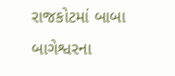રાજકોટમાં બાબા બાગેશ્વરના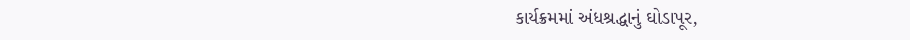કાર્યક્રમમાં અંધશ્રદ્ધાનું ઘોડાપૂર,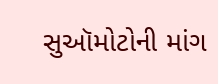સુઑમોટોની માંગ